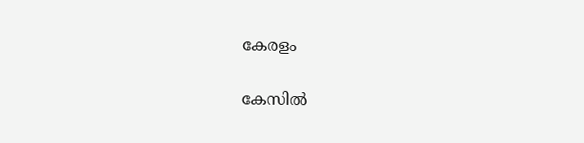കേരളം

കേസിൽ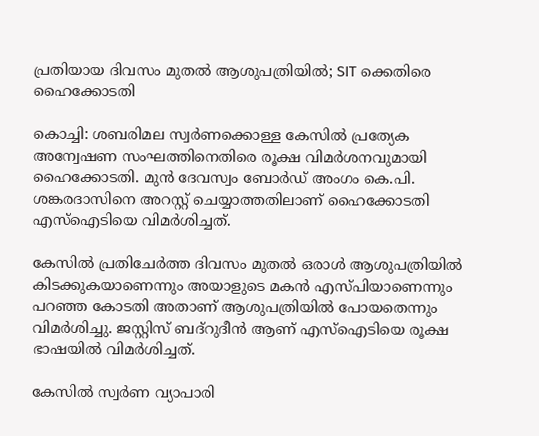പ്രതിയായ ദിവസം മുതൽ ആശുപത്രിയിൽ; SIT ക്കെതിരെ ഹൈക്കോടതി

കൊച്ചി: ശബരിമല സ്വര്‍ണക്കൊള്ള കേസിൽ പ്രത്യേക അന്വേഷണ സംഘത്തിനെതിരെ രൂക്ഷ വിമർശനവുമായി ഹൈക്കോടതി. മുൻ ദേവസ്വം ബോർ‌ഡ് അംഗം കെ.പി. ശങ്കരദാസിനെ അറസ്റ്റ് ചെയ്യാത്തതിലാണ് ഹൈക്കോടതി എസ്ഐടിയെ വിമർശിച്ചത്.

കേസിൽ പ്രതിചേർത്ത ദിവസം മുതൽ ഒരാൾ‌ ആശുപത്രിയിൽ കിടക്കുകയാണെന്നും അയാളുടെ മകൻ എസ്‍പിയാണെന്നും പറഞ്ഞ കോടതി അതാണ് ആശുപത്രിയിൽ പോയതെന്നും വിമർശിച്ചു. ജസ്റ്റിസ് ബദ്റുദീൻ ആണ് എസ്ഐടിയെ രൂക്ഷ ഭാഷയിൽ വിമർശിച്ചത്.

കേസിൽ സ്വർണ വ്യാപാരി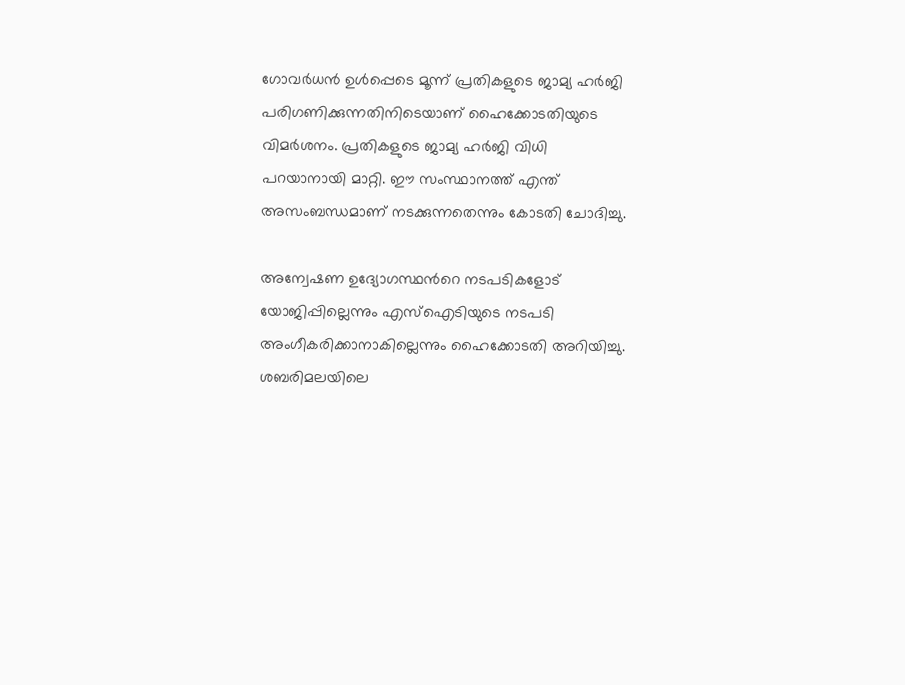ഗോവര്‍ധൻ ഉൾപ്പെടെ മൂന്ന് പ്രതികളുടെ ജാമ്യ ഹര്‍ജി പരിഗണിക്കുന്നതിനിടെയാണ് ഹൈക്കോടതിയുടെ വിമര്‍ശനം. പ്രതികളുടെ ജാമ്യ ഹര്‍ജി വിധി പറയാനായി മാറ്റി. ഈ സംസ്ഥാനത്ത് എന്ത് അസംബന്ധമാണ് നടക്കുന്നതെന്നും കോടതി ചോദിച്ചു.

അന്വേഷണ ഉദ്യോഗസ്ഥന്‍റെ നടപടികളോട് യോജിപ്പില്ലെന്നും എസ്ഐടിയുടെ നടപടി അംഗീകരിക്കാനാകില്ലെന്നും ഹൈക്കോടതി അറിയിച്ചു. ശബരിമലയിലെ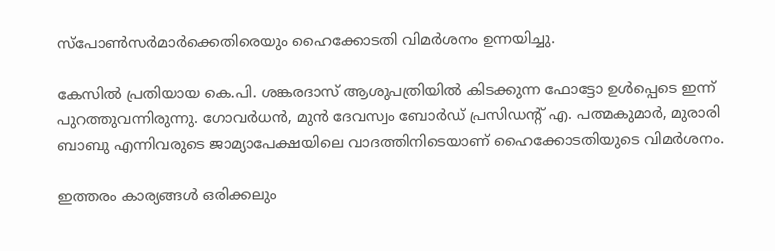സ്പോണ്‍സര്‍മാര്‍ക്കെതിരെയും ഹൈക്കോടതി വിമര്‍ശനം ഉന്നയിച്ചു.

കേസിൽ പ്രതിയായ കെ.പി. ശങ്കരദാസ് ആശുപത്രിയിൽ കിടക്കുന്ന ഫോട്ടോ ഉൾപ്പെടെ ഇന്ന് പുറത്തുവന്നിരുന്നു. ഗോവര്‍ധൻ, മുൻ ദേവസ്വം ബോര്‍ഡ് പ്രസിഡന്‍റ് എ. പത്മകുമാര്‍, മുരാരി ബാബു എന്നിവരുടെ ജാമ്യാപേക്ഷയിലെ വാദത്തിനിടെയാണ് ഹൈക്കോടതിയുടെ വിമര്‍ശനം.

ഇത്തരം കാര്യങ്ങള്‍ ഒരിക്കലും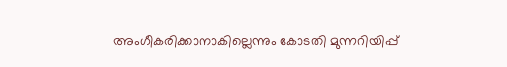അംഗീകരിക്കാനാകില്ലെന്നും കോടതി മുന്നറിയിപ്പ്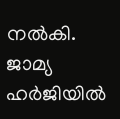നൽകി. ജാമ്യ ഹര്‍ജിയിൽ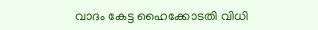വാദം കേട്ട ഹൈക്കോടതി വിധി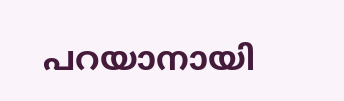പറയാനായി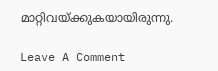മാറ്റിവയ്ക്കുകയായിരുന്നു.

Leave A Comment